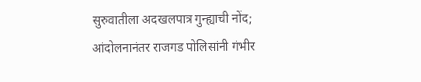सुरुवातीला अदखलपात्र गुन्ह्याची नोंद; आंदोलनानंतर राजगड पोलिसांनी गंभीर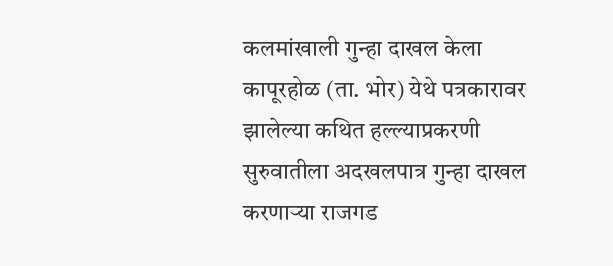कलमांखाली गुन्हा दाखल केला
कापूरहोळ (ता. भोर) येथे पत्रकारावर झालेल्या कथित हल्ल्याप्रकरणी सुरुवातीला अदखलपात्र गुन्हा दाखल करणाऱ्या राजगड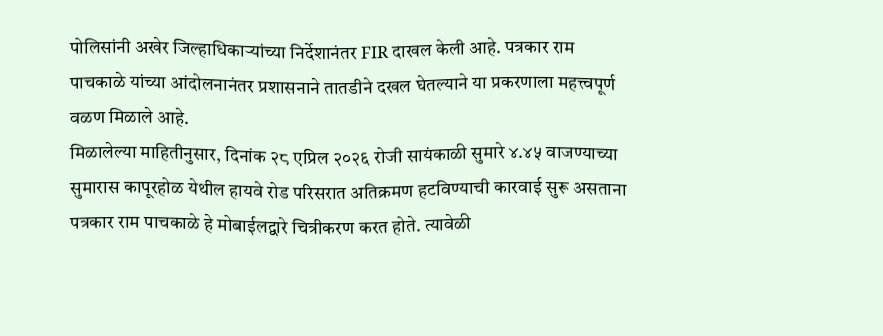पोलिसांनी अखेर जिल्हाधिकाऱ्यांच्या निर्देशानंतर FIR दाखल केली आहे. पत्रकार राम पाचकाळे यांच्या आंदोलनानंतर प्रशासनाने तातडीने दखल घेतल्याने या प्रकरणाला महत्त्वपूर्ण वळण मिळाले आहे.
मिळालेल्या माहितीनुसार, दिनांक २८ एप्रिल २०२६ रोजी सायंकाळी सुमारे ४.४५ वाजण्याच्या सुमारास कापूरहोळ येथील हायवे रोड परिसरात अतिक्रमण हटविण्याची कारवाई सुरू असताना पत्रकार राम पाचकाळे हे मोबाईलद्वारे चित्रीकरण करत होते. त्यावेळी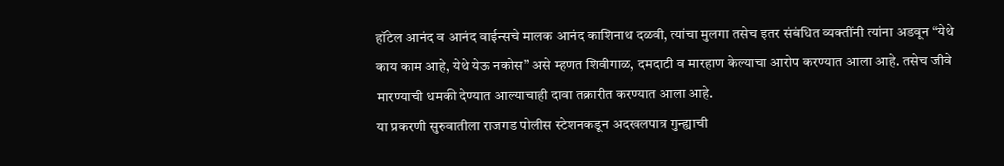हॉटेल आनंद व आनंद वाईन्सचे मालक आनंद काशिनाथ दळवी, त्यांचा मुलगा तसेच इतर संबंधित व्यक्तींनी त्यांना अडवून “येथे काय काम आहे, येथे येऊ नकोस” असे म्हणत शिवीगाळ, दमदाटी व मारहाण केल्याचा आरोप करण्यात आला आहे. तसेच जीवे मारण्याची धमकी देण्यात आल्याचाही दावा तक्रारीत करण्यात आला आहे.
या प्रकरणी सुरुवातीला राजगड पोलीस स्टेशनकडून अदखलपात्र गुन्ह्याची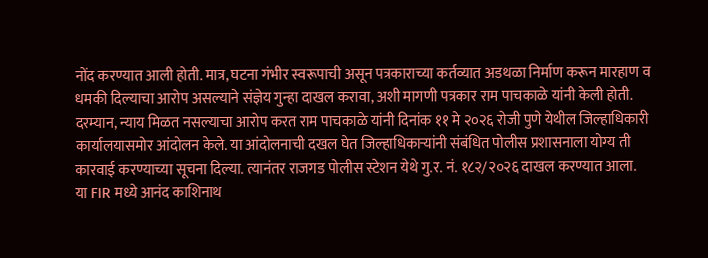नोंद करण्यात आली होती. मात्र, घटना गंभीर स्वरूपाची असून पत्रकाराच्या कर्तव्यात अडथळा निर्माण करून मारहाण व धमकी दिल्याचा आरोप असल्याने संज्ञेय गुन्हा दाखल करावा, अशी मागणी पत्रकार राम पाचकाळे यांनी केली होती.
दरम्यान, न्याय मिळत नसल्याचा आरोप करत राम पाचकाळे यांनी दिनांक ११ मे २०२६ रोजी पुणे येथील जिल्हाधिकारी कार्यालयासमोर आंदोलन केले. या आंदोलनाची दखल घेत जिल्हाधिकाऱ्यांनी संबंधित पोलीस प्रशासनाला योग्य ती कारवाई करण्याच्या सूचना दिल्या. त्यानंतर राजगड पोलीस स्टेशन येथे गु.र. नं. १८२/२०२६ दाखल करण्यात आला.
या FIR मध्ये आनंद काशिनाथ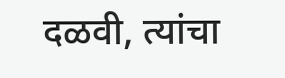दळवी, त्यांचा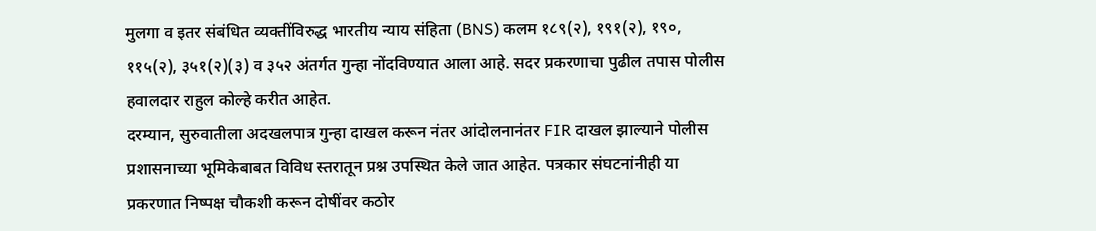मुलगा व इतर संबंधित व्यक्तींविरुद्ध भारतीय न्याय संहिता (BNS) कलम १८९(२), १९१(२), १९०, ११५(२), ३५१(२)(३) व ३५२ अंतर्गत गुन्हा नोंदविण्यात आला आहे. सदर प्रकरणाचा पुढील तपास पोलीस हवालदार राहुल कोल्हे करीत आहेत.
दरम्यान, सुरुवातीला अदखलपात्र गुन्हा दाखल करून नंतर आंदोलनानंतर FIR दाखल झाल्याने पोलीस प्रशासनाच्या भूमिकेबाबत विविध स्तरातून प्रश्न उपस्थित केले जात आहेत. पत्रकार संघटनांनीही या प्रकरणात निष्पक्ष चौकशी करून दोषींवर कठोर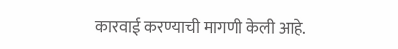कारवाई करण्याची मागणी केली आहे.